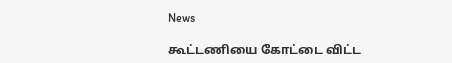News

கூட்டணியை கோட்டை விட்ட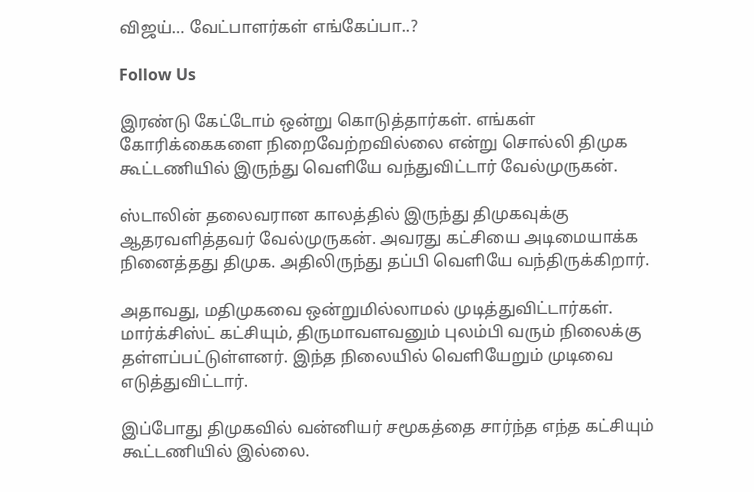விஜய்… வேட்பாளர்கள் எங்கேப்பா..?

Follow Us

இரண்டு கேட்டோம் ஒன்று கொடுத்தார்கள். எங்கள் கோரிக்கைகளை நிறைவேற்றவில்லை என்று சொல்லி திமுக கூட்டணியில் இருந்து வெளியே வந்துவிட்டார் வேல்முருகன்.

ஸ்டாலின் தலைவரான காலத்தில் இருந்து திமுகவுக்கு ஆதரவளித்தவர் வேல்முருகன். அவரது கட்சியை அடிமையாக்க நினைத்தது திமுக. அதிலிருந்து தப்பி வெளியே வந்திருக்கிறார்.

அதாவது, மதிமுகவை ஒன்றுமில்லாமல் முடித்துவிட்டார்கள். மார்க்சிஸ்ட் கட்சியும், திருமாவளவனும் புலம்பி வரும் நிலைக்கு தள்ளப்பட்டுள்ளனர். இந்த நிலையில் வெளியேறும் முடிவை எடுத்துவிட்டார்.

இப்போது திமுகவில் வன்னியர் சமூகத்தை சார்ந்த எந்த கட்சியும் கூட்டணியில் இல்லை.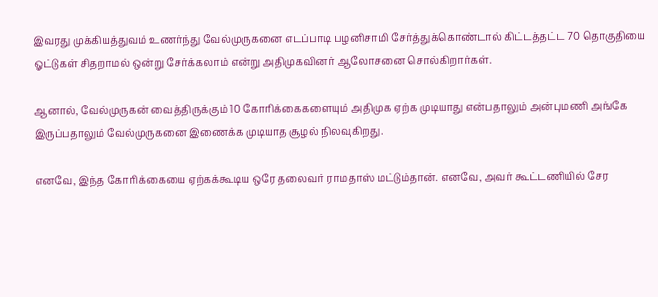இவரது முக்கியத்துவம் உணர்ந்து வேல்முருகனை எடப்பாடி பழனிசாமி சேர்த்துக்கொண்டால் கிட்டத்தட்ட 70 தொகுதியை ஓட்டுகள் சிதறாமல் ஒன்று சேர்க்கலாம் என்று அதிமுகவினர் ஆலோசனை சொல்கிறார்கள்.

ஆனால், வேல்முருகன் வைத்திருக்கும் 10 கோரிக்கைகளையும் அதிமுக ஏற்க முடியாது என்பதாலும் அன்புமணி அங்கே இருப்பதாலும் வேல்முருகனை இணைக்க முடியாத சூழல் நிலவுகிறது.

எனவே, இந்த கோரிக்கையை ஏற்கக்கூடிய ஒரே தலைவர் ராமதாஸ் மட்டும்தான். எனவே, அவர் கூட்டணியில் சேர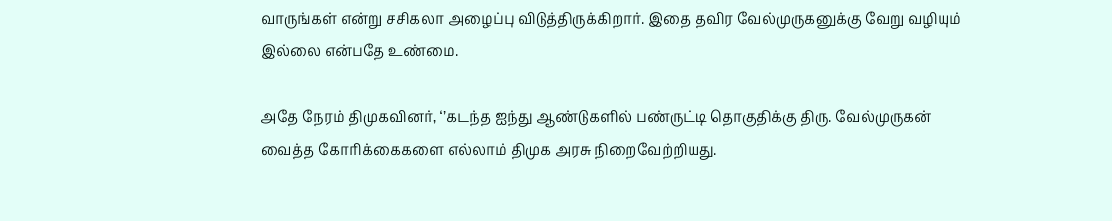வாருங்கள் என்று சசிகலா அழைப்பு விடுத்திருக்கிறார். இதை தவிர வேல்முருகனுக்கு வேறு வழியும் இல்லை என்பதே உண்மை.

அதே நேரம் திமுகவினர், ‘’கடந்த ஐந்து ஆண்டுகளில் பண்ருட்டி தொகுதிக்கு திரு. வேல்முருகன் வைத்த கோரிக்கைகளை எல்லாம் திமுக அரசு நிறைவேற்றியது.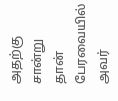அதற்கு சான்று தான் பேரவையில் அவர்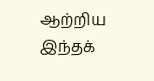ஆற்றிய இந்தக்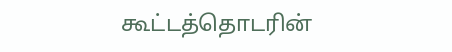கூட்டத்தொடரின்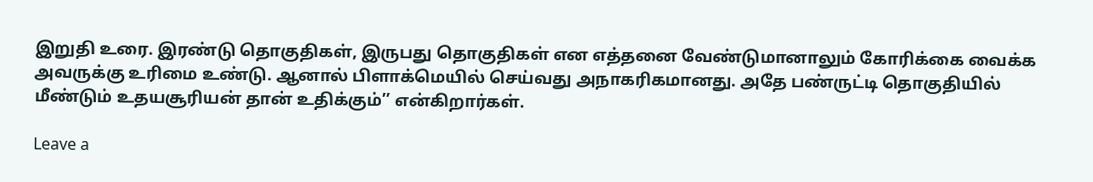இறுதி உரை. இரண்டு தொகுதிகள், இருபது தொகுதிகள் என எத்தனை வேண்டுமானாலும் கோரிக்கை வைக்க அவருக்கு உரிமை உண்டு. ஆனால் பிளாக்மெயில் செய்வது அநாகரிகமானது. அதே பண்ருட்டி தொகுதியில் மீண்டும் உதயசூரியன் தான் உதிக்கும்’’ என்கிறார்கள்.

Leave a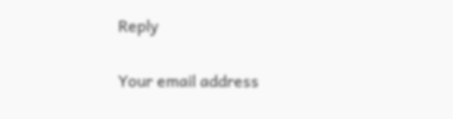Reply

Your email address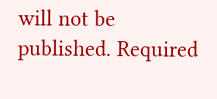will not be published. Required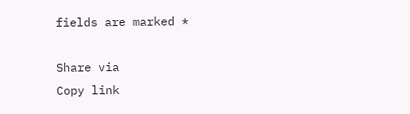fields are marked *

Share via
Copy link